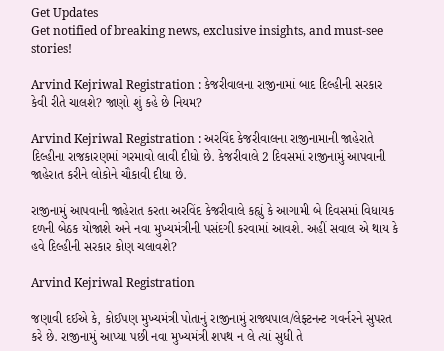Get Updates
Get notified of breaking news, exclusive insights, and must-see stories!

Arvind Kejriwal Registration : કેજરીવાલના રાજીનામાં બાદ દિલ્હીની સરકાર કેવી રીતે ચાલશે? જાણો શું કહે છે નિયમ?

Arvind Kejriwal Registration : અરવિંદ કેજરીવાલના રાજીનામાની જાહેરાતે દિલ્હીના રાજકારણમાં ગરમાવો લાવી દીધો છે. કેજરીવાલે 2 દિવસમાં રાજીનામું આપવાની જાહેરાત કરીને લોકોને ચૌકાવી દીધા છે.

રાજીનામું આપવાની જાહેરાત કરતા અરવિંદ કેજરીવાલે કહ્યું કે આગામી બે દિવસમાં વિધાયક દળની બેઠક યોજાશે અને નવા મુખ્યમંત્રીની પસંદગી કરવામાં આવશે. અહીં સવાલ એ થાય કે હવે દિલ્હીની સરકાર કોણ ચલાવશે?

Arvind Kejriwal Registration

જણાવી દઈએ કે, કોઈપણ મુખ્યમંત્રી પોતાનું રાજીનામું રાજ્યપાલ/લેફ્ટનન્ટ ગવર્નરને સુપરત કરે છે. રાજીનામું આપ્યા પછી નવા મુખ્યમંત્રી શપથ ન લે ત્યાં સુધી તે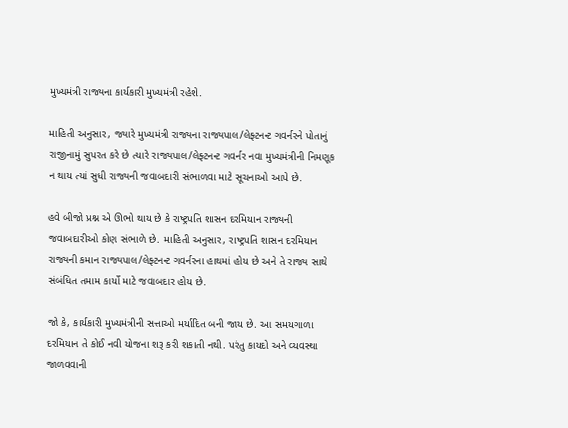મુખ્યમંત્રી રાજ્યના કાર્યકારી મુખ્યમંત્રી રહેશે.

માહિતી અનુસાર, જ્યારે મુખ્યમંત્રી રાજ્યના રાજ્યપાલ/લેફ્ટનન્ટ ગવર્નરને પોતાનું રાજીનામું સુપરત કરે છે ત્યારે રાજ્યપાલ/લેફ્ટનન્ટ ગવર્નર નવા મુખ્યમંત્રીની નિમણૂક ન થાય ત્યાં સુધી રાજ્યની જવાબદારી સંભાળવા માટે સૂચનાઓ આપે છે.

હવે બીજો પ્રશ્ન એ ઊભો થાય છે કે રાષ્ટ્રપતિ શાસન દરમિયાન રાજ્યની જવાબદારીઓ કોણ સંભાળે છે. માહિતી અનુસાર, રાષ્ટ્રપતિ શાસન દરમિયાન રાજ્યની કમાન રાજ્યપાલ/લેફ્ટનન્ટ ગવર્નરના હાથમાં હોય છે અને તે રાજ્ય સાથે સંબંધિત તમામ કાર્યો માટે જવાબદાર હોય છે.

જો કે, કાર્યકારી મુખ્યમંત્રીની સત્તાઓ મર્યાદિત બની જાય છે. આ સમયગાળા દરમિયાન તે કોઈ નવી યોજના શરૂ કરી શકાતી નથી. પરંતુ કાયદો અને વ્યવસ્થા જાળવવાની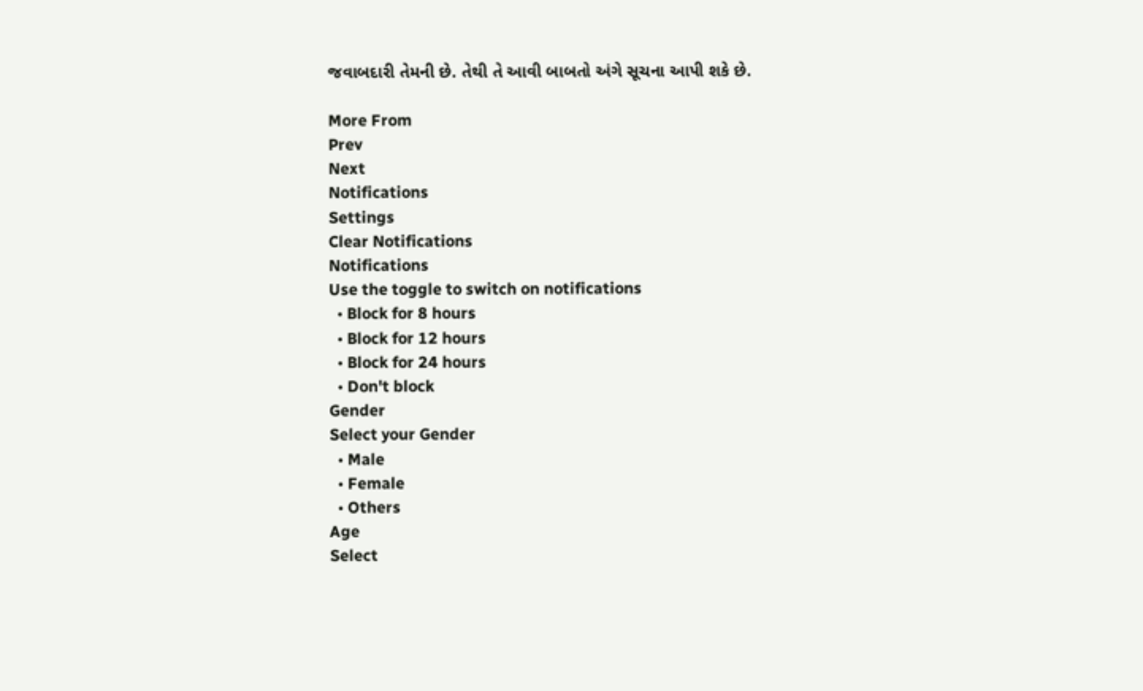જવાબદારી તેમની છે. તેથી તે આવી બાબતો અંગે સૂચના આપી શકે છે.

More From
Prev
Next
Notifications
Settings
Clear Notifications
Notifications
Use the toggle to switch on notifications
  • Block for 8 hours
  • Block for 12 hours
  • Block for 24 hours
  • Don't block
Gender
Select your Gender
  • Male
  • Female
  • Others
Age
Select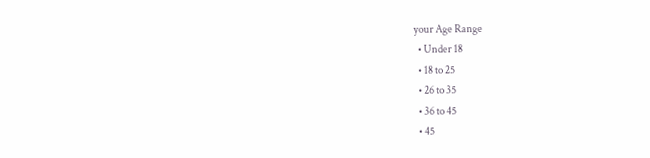your Age Range
  • Under 18
  • 18 to 25
  • 26 to 35
  • 36 to 45
  • 45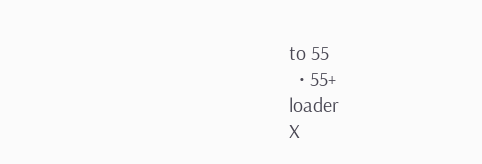to 55
  • 55+
loader
X